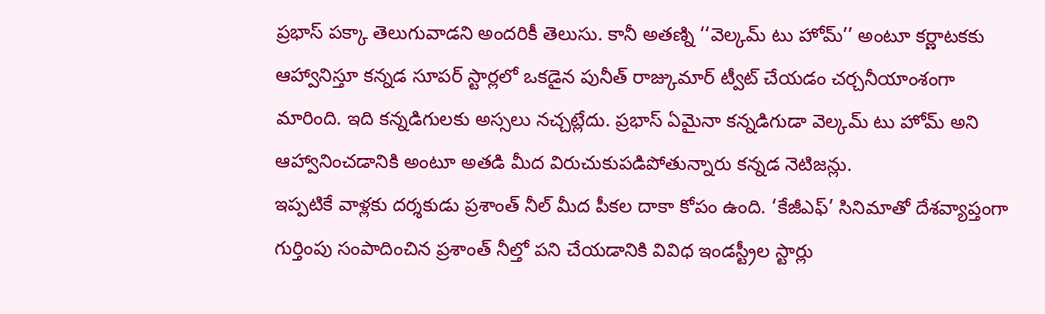ప్రభాస్ పక్కా తెలుగువాడని అందరికీ తెలుసు. కానీ అతణ్ని ‘‘వెల్కమ్ టు హోమ్’’ అంటూ కర్ణాటకకు ఆహ్వానిస్తూ కన్నడ సూపర్ స్టార్లలో ఒకడైన పునీత్ రాజ్కుమార్ ట్వీట్ చేయడం చర్చనీయాంశంగా మారింది. ఇది కన్నడిగులకు అస్సలు నచ్చట్లేదు. ప్రభాస్ ఏమైనా కన్నడిగుడా వెల్కమ్ టు హోమ్ అని ఆహ్వానించడానికి అంటూ అతడి మీద విరుచుకుపడిపోతున్నారు కన్నడ నెటిజన్లు.
ఇప్పటికే వాళ్లకు దర్శకుడు ప్రశాంత్ నీల్ మీద పీకల దాకా కోపం ఉంది. ‘కేజీఎఫ్’ సినిమాతో దేశవ్యాప్తంగా గుర్తింపు సంపాదించిన ప్రశాంత్ నీల్తో పని చేయడానికి వివిధ ఇండస్ట్రీల స్టార్లు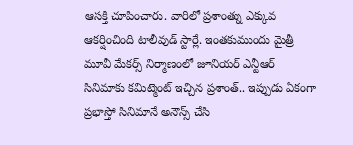ఆసక్తి చూపించారు. వారిలో ప్రశాంత్ను ఎక్కువ ఆకర్షించింది టాలీవుడ్ స్టార్లే. ఇంతకుముందు మైత్రీ మూవీ మేకర్స్ నిర్మాణంలో జూనియర్ ఎన్టీఆర్ సినిమాకు కమిట్మెంట్ ఇచ్చిన ప్రశాంత్.. ఇప్పుడు ఏకంగా ప్రభాస్తో సినిమానే అనౌన్స్ చేసి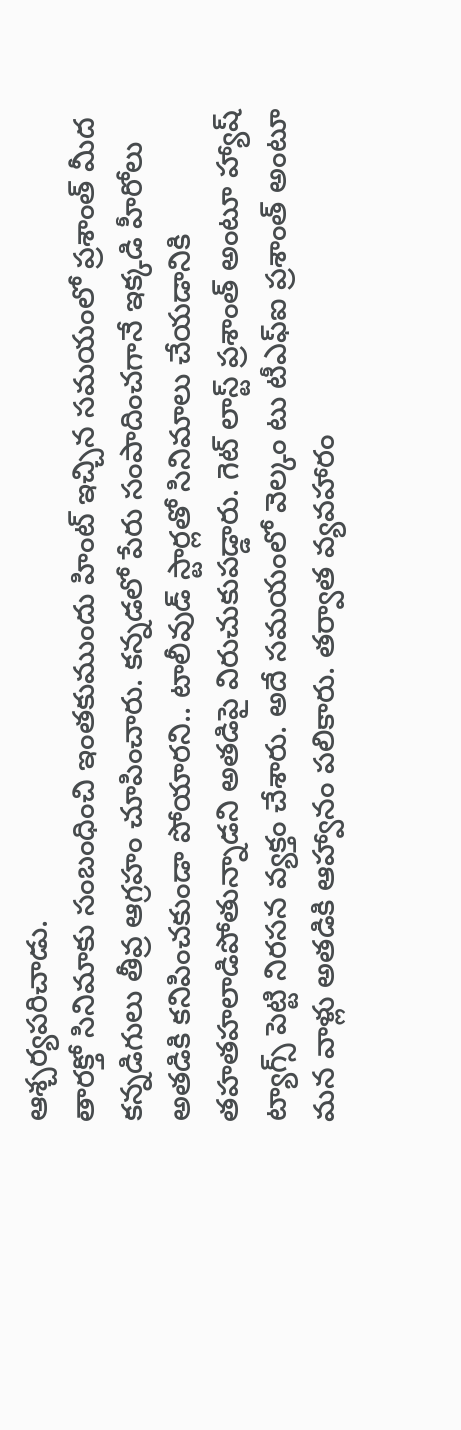ఆశ్చర్యపరిచాడు.
తారక్తో సినిమాకు సంబంధించి ఇంతకుముందు హింట్ ఇచ్చిన సమయంలో ప్రశాంత్ మీద కన్నడిగులు తీవ్ర ఆగ్రహం చూపించారు. కన్నడలో పేరు సంపాదించగానే ఇక్కడి హీరోలు అతడికి కనిపించకుండా పోయారని.. టాలీవుడ్ స్టార్లతో సినిమాలు చేయడానికి తహతహలాడిపోతున్నాడని అతడిపై విరుచుకుపడ్డారు. గెట్ లాస్ట్ ప్రశాంత్ అంటూ హ్యాష్ ట్యాగ్స్ పెట్టి నిరసన వ్యక్తం చేశారు. అదే సమయంలో వెల్కం టు టీఎఫ్ఐ ప్రశాంత్ అంటూ మన వాళ్లు అతడికి ఆహ్వానం పలికారు. తర్వాత వ్యవహారం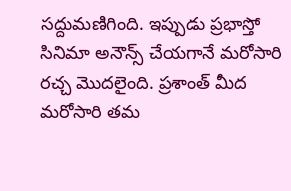సద్దుమణిగింది. ఇప్పుడు ప్రభాస్తో సినిమా అనౌన్స్ చేయగానే మరోసారి రచ్చ మొదలైంది. ప్రశాంత్ మీద మరోసారి తమ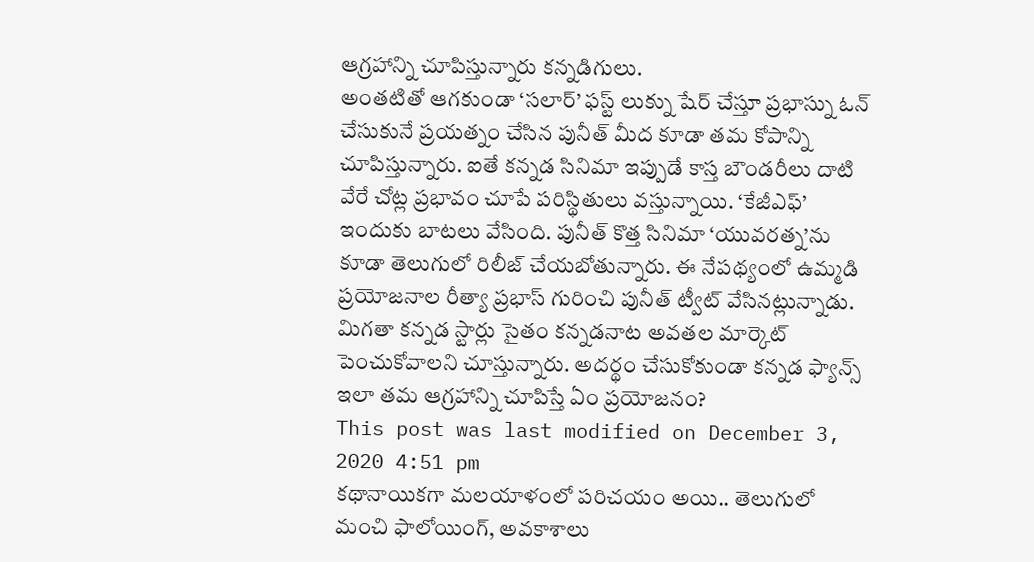ఆగ్రహాన్ని చూపిస్తున్నారు కన్నడిగులు.
అంతటితో ఆగకుండా ‘సలార్’ ఫస్ట్ లుక్ను షేర్ చేస్తూ ప్రభాస్ను ఓన్ చేసుకునే ప్రయత్నం చేసిన పునీత్ మీద కూడా తమ కోపాన్ని చూపిస్తున్నారు. ఐతే కన్నడ సినిమా ఇప్పుడే కాస్త బౌండరీలు దాటి వేరే చోట్ల ప్రభావం చూపే పరిస్థితులు వస్తున్నాయి. ‘కేజీఎఫ్’ ఇందుకు బాటలు వేసింది. పునీత్ కొత్త సినిమా ‘యువరత్న’ను కూడా తెలుగులో రిలీజ్ చేయబోతున్నారు. ఈ నేపథ్యంలో ఉమ్మడి ప్రయోజనాల రీత్యా ప్రభాస్ గురించి పునీత్ ట్వీట్ వేసినట్లున్నాడు. మిగతా కన్నడ స్టార్లు సైతం కన్నడనాట అవతల మార్కెట్ పెంచుకోవాలని చూస్తున్నారు. అదర్థం చేసుకోకుండా కన్నడ ఫ్యాన్స్ ఇలా తమ ఆగ్రహాన్ని చూపిస్తే ఏం ప్రయోజనం?
This post was last modified on December 3, 2020 4:51 pm
కథానాయికగా మలయాళంలో పరిచయం అయి.. తెలుగులో మంచి ఫాలోయింగ్, అవకాశాలు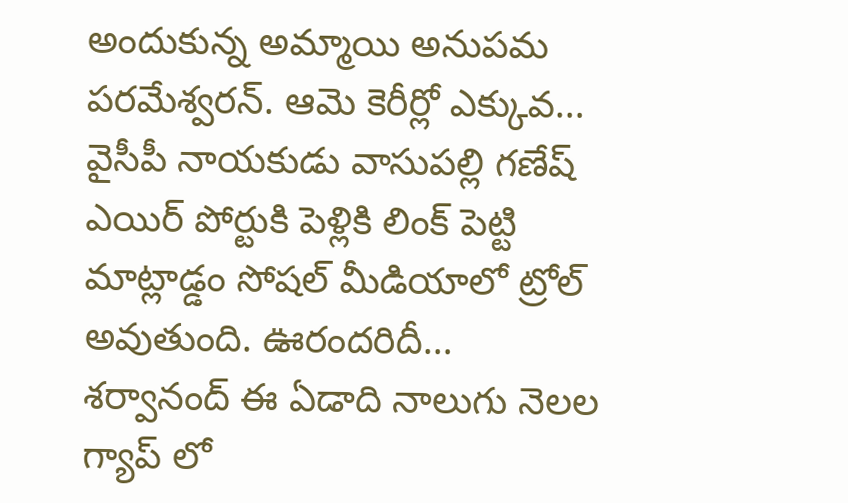అందుకున్న అమ్మాయి అనుపమ పరమేశ్వరన్. ఆమె కెరీర్లో ఎక్కువ…
వైసీపీ నాయకుడు వాసుపల్లి గణేష్ ఎయిర్ పోర్టుకి పెళ్లికి లింక్ పెట్టి మాట్లాడ్డం సోషల్ మీడియాలో ట్రోల్ అవుతుంది. ఊరందరిదీ…
శర్వానంద్ ఈ ఏడాది నాలుగు నెలల గ్యాప్ లో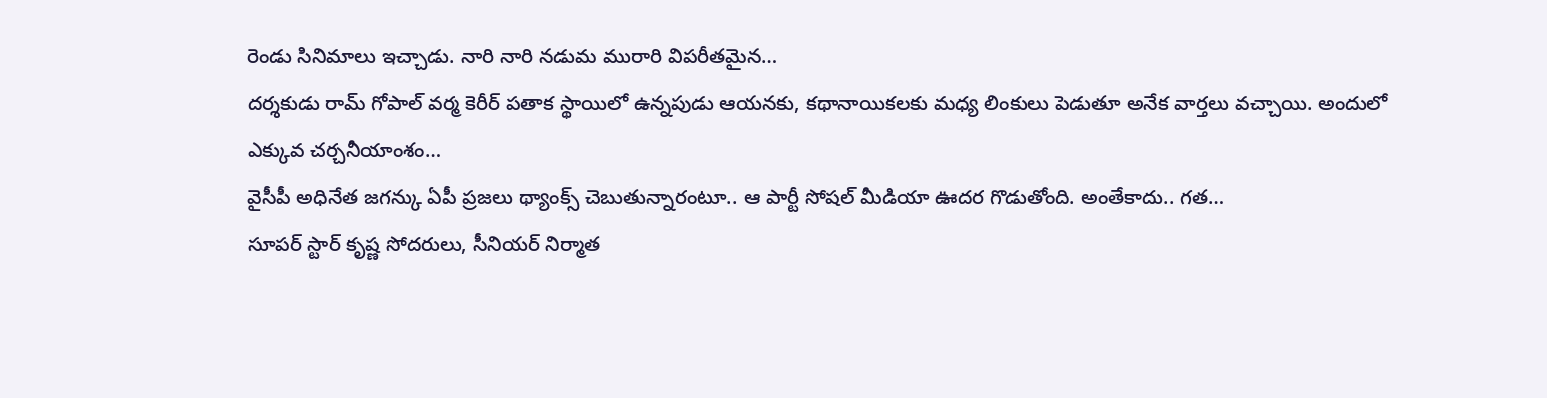రెండు సినిమాలు ఇచ్చాడు. నారి నారి నడుమ మురారి విపరీతమైన…
దర్శకుడు రామ్ గోపాల్ వర్మ కెరీర్ పతాక స్థాయిలో ఉన్నపుడు ఆయనకు, కథానాయికలకు మధ్య లింకులు పెడుతూ అనేక వార్తలు వచ్చాయి. అందులో ఎక్కువ చర్చనీయాంశం…
వైసీపీ అధినేత జగన్కు ఏపీ ప్రజలు థ్యాంక్స్ చెబుతున్నారంటూ.. ఆ పార్టీ సోషల్ మీడియా ఊదర గొడుతోంది. అంతేకాదు.. గత…
సూపర్ స్టార్ కృష్ణ సోదరులు, సీనియర్ నిర్మాత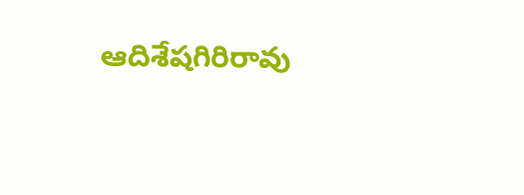ఆదిశేషగిరిరావు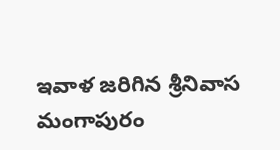ఇవాళ జరిగిన శ్రీనివాస మంగాపురం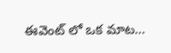ఈవెంట్ లో ఒక మాట…